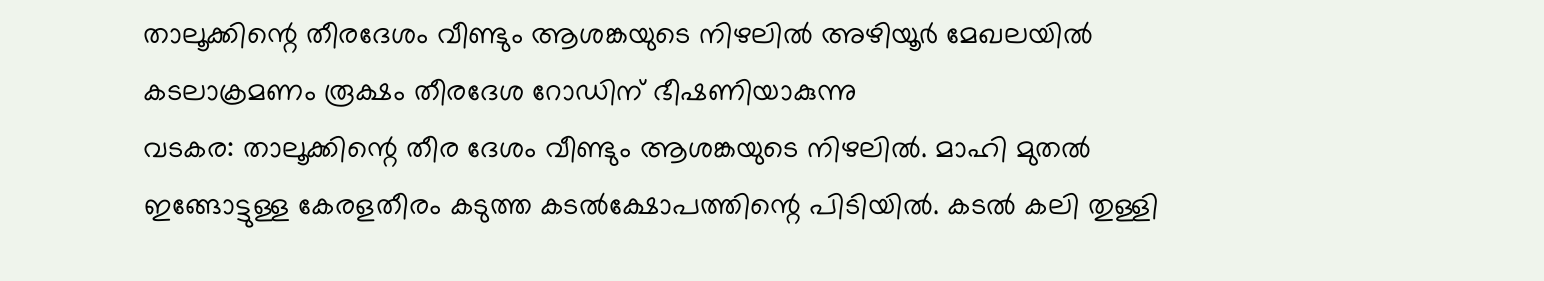താലൂക്കിന്റെ തീരദേശം വീണ്ടും ആശങ്കയുടെ നിഴലിൽ അഴിയൂർ മേഖലയിൽ കടലാക്രമണം രൂക്ഷം തീരദേശ റോഡിന് ഭീഷണിയാകുന്നു
വടകര: താലൂക്കിന്റെ തീര ദേശം വീണ്ടും ആശങ്കയുടെ നിഴലിൽ. മാഹി മുതൽ ഇങ്ങോട്ടുള്ള കേരളതീരം കടുത്ത കടൽക്ഷോപത്തിന്റെ പിടിയിൽ. കടൽ കലി തുള്ളി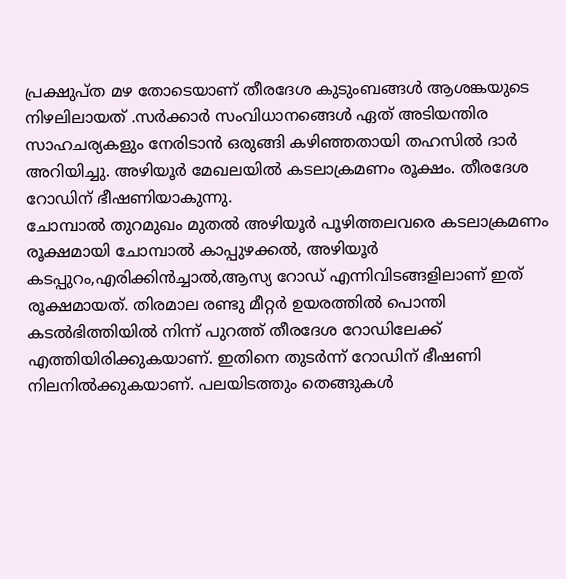പ്രക്ഷുപ്ത മഴ തോടെയാണ് തീരദേശ കുടുംബങ്ങൾ ആശങ്കയുടെ നിഴലിലായത് .സർക്കാർ സംവിധാനങ്ങെൾ ഏത് അടിയന്തിര സാഹചര്യകളും നേരിടാൻ ഒരുങ്ങി കഴിഞ്ഞതായി തഹസിൽ ദാർ അറിയിച്ചു. അഴിയൂർ മേഖലയിൽ കടലാക്രമണം രൂക്ഷം. തീരദേശ റോഡിന് ഭീഷണിയാകുന്നു.
ചോമ്പാൽ തുറമുഖം മുതൽ അഴിയൂർ പൂഴിത്തലവരെ കടലാക്രമണം രൂക്ഷമായി ചോമ്പാൽ കാപ്പുഴക്കൽ, അഴിയൂർ കടപ്പുറം,എരിക്കിൻച്ചാൽ,ആസ്യ റോഡ് എന്നിവിടങ്ങളിലാണ് ഇത് രൂക്ഷമായത്. തിരമാല രണ്ടു മീറ്റർ ഉയരത്തിൽ പൊന്തി കടൽഭിത്തിയിൽ നിന്ന് പുറത്ത് തീരദേശ റോഡിലേക്ക് എത്തിയിരിക്കുകയാണ്. ഇതിനെ തുടർന്ന് റോഡിന് ഭീഷണി നിലനിൽക്കുകയാണ്. പലയിടത്തും തെങ്ങുകൾ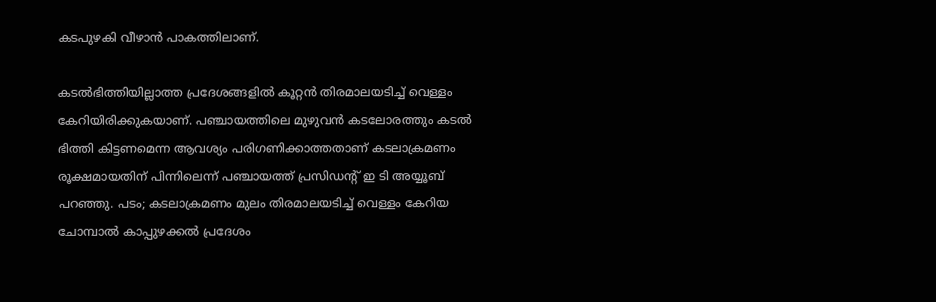കടപുഴകി വീഴാൻ പാകത്തിലാണ്.

കടൽഭിത്തിയില്ലാത്ത പ്രദേശങ്ങളിൽ കൂറ്റൻ തിരമാലയടിച്ച് വെള്ളം കേറിയിരിക്കുകയാണ്. പഞ്ചായത്തിലെ മുഴുവൻ കടലോരത്തും കടൽ ഭിത്തി കിട്ടണമെന്ന ആവശ്യം പരിഗണിക്കാത്തതാണ് കടലാക്രമണം രൂക്ഷമായതിന് പിന്നിലെന്ന് പഞ്ചായത്ത് പ്രസിഡന്റ് ഇ ടി അയ്യൂബ് പറഞ്ഞു. പടം; കടലാക്രമണം മുലം തിരമാലയടിച്ച് വെള്ളം കേറിയ ചോമ്പാൽ കാപ്പുഴക്കൽ പ്രദേശം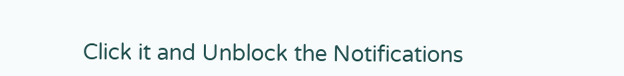Click it and Unblock the Notifications